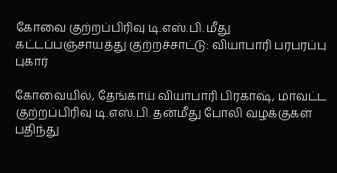கோவை குற்றப்பிரிவு டி.எஸ்.பி. மீது கட்டப்பஞ்சாயத்து குற்றச்சாட்டு: வியாபாரி பரபரப்பு புகார்

கோவையில், தேங்காய் வியாபாரி பிரகாஷ், மாவட்ட குற்றப்பிரிவு டி.எஸ்.பி. தன்மீது போலி வழக்குகள் பதிந்து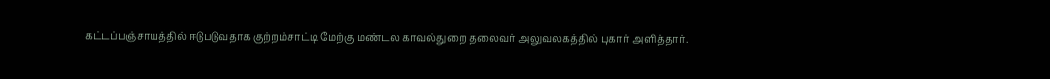கட்டப்பஞ்சாயத்தில் ஈடுபடுவதாக குற்றம்சாட்டி மேற்கு மண்டல காவல்துறை தலைவர் அலுவலகத்தில் புகார் அளித்தார்.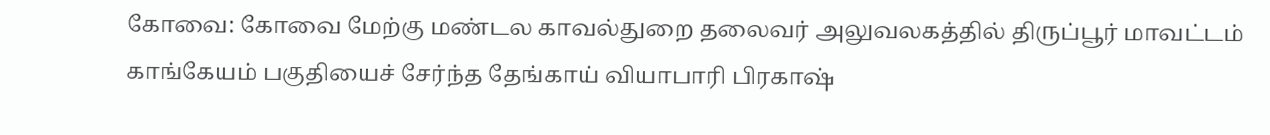கோவை: கோவை மேற்கு மண்டல காவல்துறை தலைவர் அலுவலகத்தில் திருப்பூர் மாவட்டம் காங்கேயம் பகுதியைச் சேர்ந்த தேங்காய் வியாபாரி பிரகாஷ்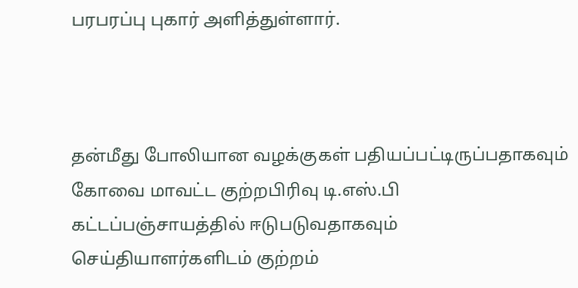பரபரப்பு புகார் அளித்துள்ளார்.



தன்மீது போலியான வழக்குகள் பதியப்பட்டிருப்பதாகவும் கோவை மாவட்ட குற்றபிரிவு டி.எஸ்.பி கட்டப்பஞ்சாயத்தில் ஈடுபடுவதாகவும் செய்தியாளர்களிடம் குற்றம்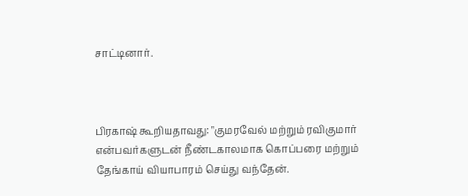சாட்டினார்.



பிரகாஷ் கூறியதாவது: "குமரவேல் மற்றும் ரவிகுமார் என்பவர்களுடன் நீண்டகாலமாக கொப்பரை மற்றும் தேங்காய் வியாபாரம் செய்து வந்தேன்.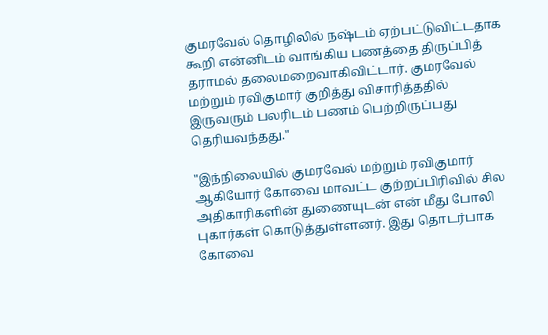குமரவேல் தொழிலில் நஷ்டம் ஏற்பட்டுவிட்டதாக கூறி என்னிடம் வாங்கிய பணத்தை திருப்பித் தராமல் தலைமறைவாகிவிட்டார். குமரவேல் மற்றும் ரவிகுமார் குறித்து விசாரித்ததில் இருவரும் பலரிடம் பணம் பெற்றிருப்பது தெரியவந்தது."

"இந்நிலையில் குமரவேல் மற்றும் ரவிகுமார் ஆகியோர் கோவை மாவட்ட குற்றப்பிரிவில் சில அதிகாரிகளின் துணையுடன் என் மீது போலி புகார்கள் கொடுத்துள்ளனர். இது தொடர்பாக கோவை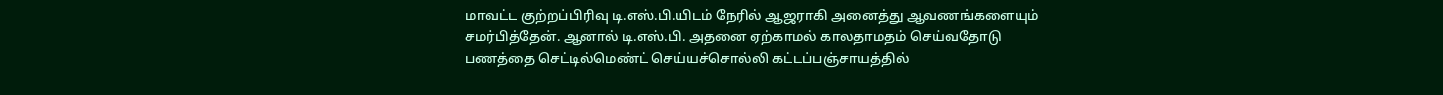மாவட்ட குற்றப்பிரிவு டி.எஸ்.பி.யிடம் நேரில் ஆஜராகி அனைத்து ஆவணங்களையும் சமர்பித்தேன். ஆனால் டி.எஸ்.பி. அதனை ஏற்காமல் காலதாமதம் செய்வதோடு பணத்தை செட்டில்மெண்ட் செய்யச்சொல்லி கட்டப்பஞ்சாயத்தில்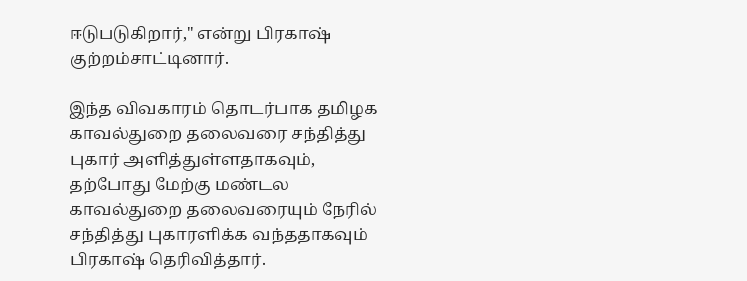ஈடுபடுகிறார்," என்று பிரகாஷ் குற்றம்சாட்டினார்.

இந்த விவகாரம் தொடர்பாக தமிழக காவல்துறை தலைவரை சந்தித்து புகார் அளித்துள்ளதாகவும், தற்போது மேற்கு மண்டல காவல்துறை தலைவரையும் நேரில் சந்தித்து புகாரளிக்க வந்ததாகவும் பிரகாஷ் தெரிவித்தார்.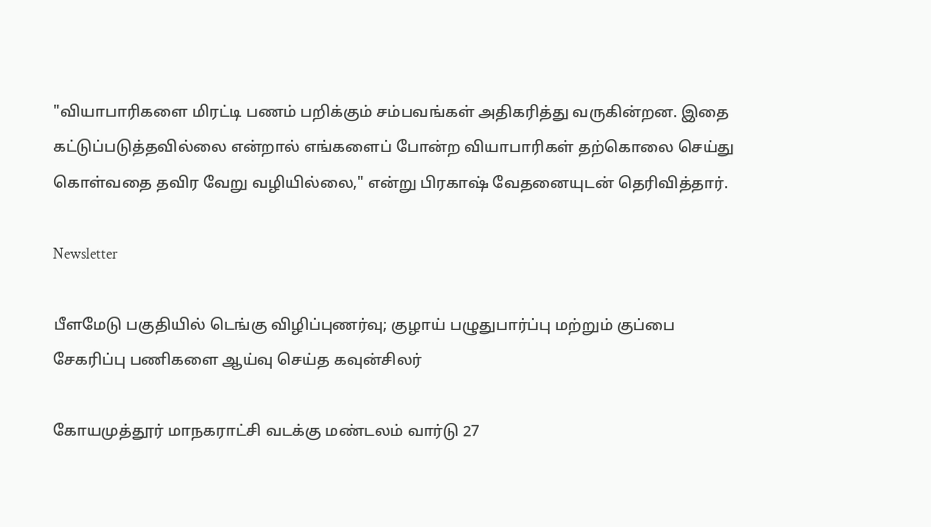"வியாபாரிகளை மிரட்டி பணம் பறிக்கும் சம்பவங்கள் அதிகரித்து வருகின்றன. இதை கட்டுப்படுத்தவில்லை என்றால் எங்களைப் போன்ற வியாபாரிகள் தற்கொலை செய்து கொள்வதை தவிர வேறு வழியில்லை," என்று பிரகாஷ் வேதனையுடன் தெரிவித்தார்.

Newsletter

பீளமேடு பகுதியில் டெங்கு விழிப்புணர்வு; குழாய் பழுதுபார்ப்பு மற்றும் குப்பை சேகரிப்பு பணிகளை ஆய்வு செய்த கவுன்சிலர்

கோயமுத்தூர் மாநகராட்சி வடக்கு மண்டலம் வார்டு 27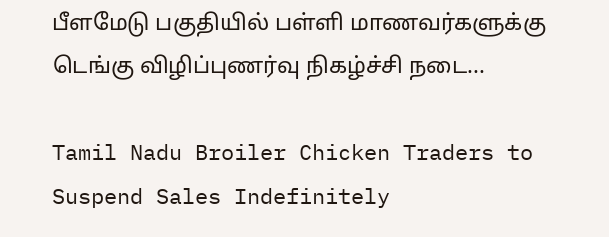பீளமேடு பகுதியில் பள்ளி மாணவர்களுக்கு டெங்கு விழிப்புணர்வு நிகழ்ச்சி நடை...

Tamil Nadu Broiler Chicken Traders to Suspend Sales Indefinitely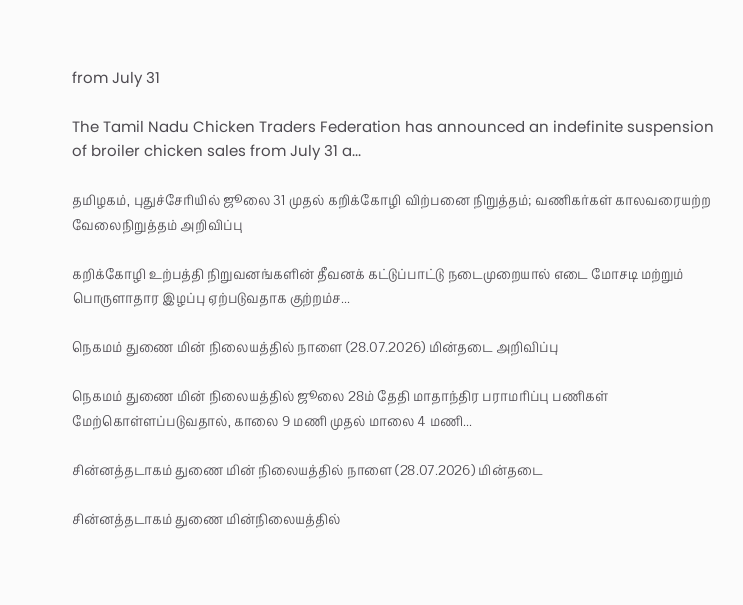from July 31

The Tamil Nadu Chicken Traders Federation has announced an indefinite suspension of broiler chicken sales from July 31 a...

தமிழகம், புதுச்சேரியில் ஜூலை 31 முதல் கறிக்கோழி விற்பனை நிறுத்தம்; வணிகர்கள் காலவரையற்ற வேலைநிறுத்தம் அறிவிப்பு

கறிக்கோழி உற்பத்தி நிறுவனங்களின் தீவனக் கட்டுப்பாட்டு நடைமுறையால் எடை மோசடி மற்றும் பொருளாதார இழப்பு ஏற்படுவதாக குற்றம்ச...

நெகமம் துணை மின் நிலையத்தில் நாளை (28.07.2026) மின்தடை அறிவிப்பு

நெகமம் துணை மின் நிலையத்தில் ஜூலை 28ம் தேதி மாதாந்திர பராமரிப்பு பணிகள் மேற்கொள்ளப்படுவதால், காலை 9 மணி முதல் மாலை 4 மணி...

சின்னத்தடாகம் துணை மின் நிலையத்தில் நாளை (28.07.2026) மின்தடை

சின்னத்தடாகம் துணை மின்நிலையத்தில்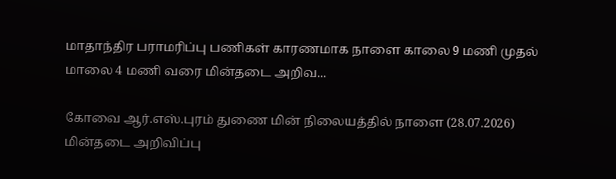மாதாந்திர பராமரிப்பு பணிகள் காரணமாக நாளை காலை 9 மணி முதல் மாலை 4 மணி வரை மின்தடை அறிவ...

கோவை ஆர்.எஸ்.புரம் துணை மின் நிலையத்தில் நாளை (28.07.2026) மின்தடை அறிவிப்பு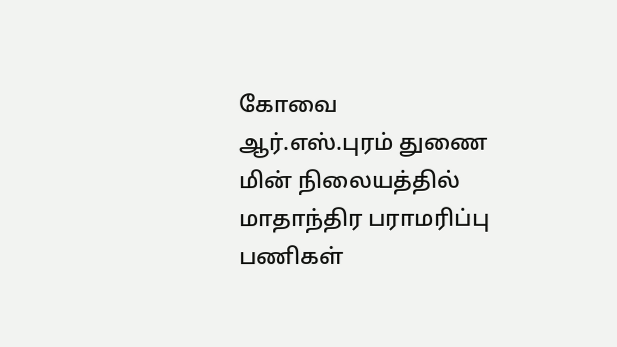கோவை ஆர்.எஸ்.புரம் துணை மின் நிலையத்தில் மாதாந்திர பராமரிப்பு பணிகள்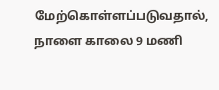மேற்கொள்ளப்படுவதால், நாளை காலை 9 மணி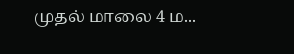முதல் மாலை 4 ம...